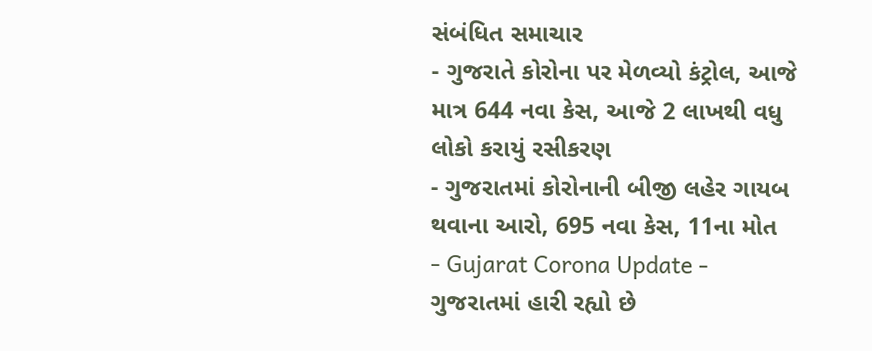સંબંધિત સમાચાર
- ગુજરાતે કોરોના પર મેળવ્યો કંટ્રોલ, આજે માત્ર 644 નવા કેસ, આજે 2 લાખથી વધુ લોકો કરાયું રસીકરણ
- ગુજરાતમાં કોરોનાની બીજી લહેર ગાયબ થવાના આરો, 695 નવા કેસ, 11ના મોત
- Gujarat Corona Update - ગુજરાતમાં હારી રહ્યો છે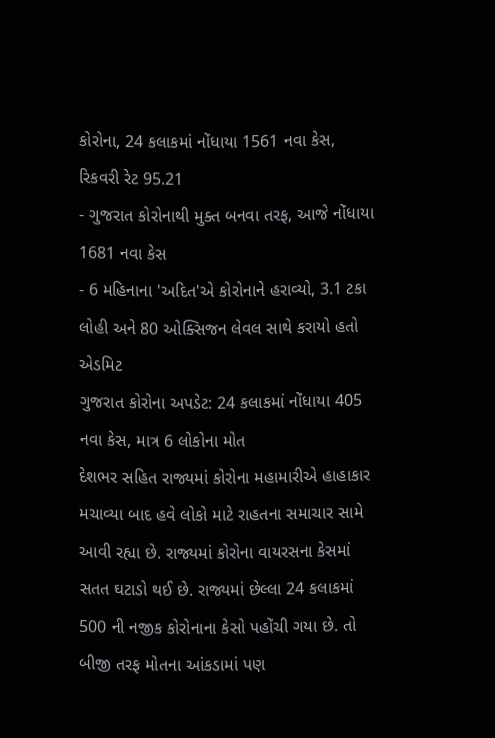કોરોના, 24 કલાકમાં નોંધાયા 1561 નવા કેસ, રિકવરી રેટ 95.21
- ગુજરાત કોરોનાથી મુક્ત બનવા તરફ, આજે નોંધાયા 1681 નવા કેસ
- 6 મહિનાના 'અદિત'એ કોરોનાને હરાવ્યો, 3.1 ટકા લોહી અને 80 ઓક્સિજન લેવલ સાથે કરાયો હતો એડમિટ
ગુજરાત કોરોના અપડેટ: 24 કલાકમાં નોંધાયા 405 નવા કેસ, માત્ર 6 લોકોના મોત
દેશભર સહિત રાજ્યમાં કોરોના મહામારીએ હાહાકાર મચાવ્યા બાદ હવે લોકો માટે રાહતના સમાચાર સામે આવી રહ્યા છે. રાજ્યમાં કોરોના વાયરસના કેસમાં સતત ઘટાડો થઈ છે. રાજ્યમાં છેલ્લા 24 કલાકમાં 500 ની નજીક કોરોનાના કેસો પહોંચી ગયા છે. તો બીજી તરફ મોતના આંકડામાં પણ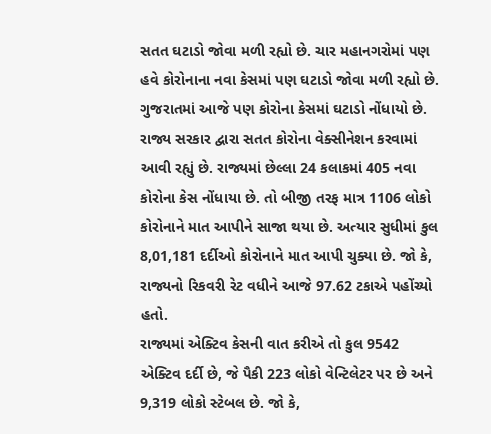સતત ઘટાડો જોવા મળી રહ્યો છે. ચાર મહાનગરોમાં પણ હવે કોરોનાના નવા કેસમાં પણ ઘટાડો જોવા મળી રહ્યો છે.
ગુજરાતમાં આજે પણ કોરોના કેસમાં ઘટાડો નોંધાયો છે. રાજ્ય સરકાર દ્વારા સતત કોરોના વેક્સીનેશન કરવામાં આવી રહ્યું છે. રાજ્યમાં છેલ્લા 24 કલાકમાં 405 નવા કોરોના કેસ નોંધાયા છે. તો બીજી તરફ માત્ર 1106 લોકો કોરોનાને માત આપીને સાજા થયા છે. અત્યાર સુધીમાં કુલ 8,01,181 દર્દીઓ કોરોનાને માત આપી ચુક્યા છે. જો કે, રાજ્યનો રિકવરી રેટ વધીને આજે 97.62 ટકાએ પહોંચ્યો હતો.
રાજ્યમાં એક્ટિવ કેસની વાત કરીએ તો કુલ 9542 એક્ટિવ દર્દી છે, જે પૈકી 223 લોકો વેન્ટિલેટર પર છે અને 9,319 લોકો સ્ટેબલ છે. જો કે,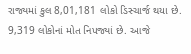રાજ્યમાં કુલ 8,01,181 લોકો ડિસ્ચાર્જ થયા છે. 9,319 લોકોનાં મોત નિપજ્યાં છે. આજે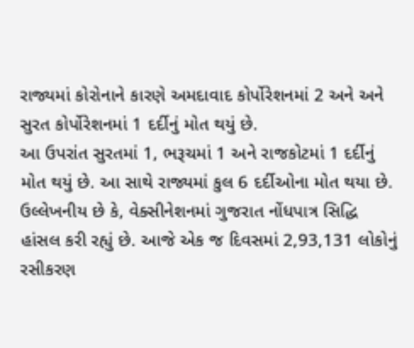રાજ્યમાં કોરોનાને કારણે અમદાવાદ કોર્પોરેશનમાં 2 અને અને સુરત કોર્પોરેશનમાં 1 દર્દીનું મોત થયું છે.
આ ઉપરાંત સુરતમાં 1, ભરૂચમાં 1 અને રાજકોટમાં 1 દર્દીનું મોત થયું છે. આ સાથે રાજ્યમાં કુલ 6 દર્દીઓના મોત થયા છે. ઉલ્લેખનીય છે કે, વેક્સીનેશનમાં ગુજરાત નોંધપાત્ર સિદ્ધિ હાંસલ કરી રહ્યું છે. આજે એક જ દિવસમાં 2,93,131 લોકોનું રસીકરણ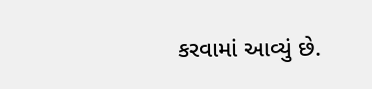કરવામાં આવ્યું છે.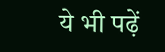ये भी पढ़ें